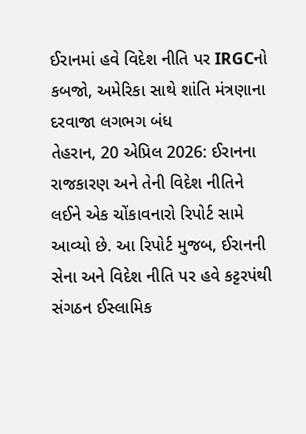ઈરાનમાં હવે વિદેશ નીતિ પર IRGCનો કબજો, અમેરિકા સાથે શાંતિ મંત્રણાના દરવાજા લગભગ બંધ
તેહરાન, 20 એપ્રિલ 2026: ઈરાનના રાજકારણ અને તેની વિદેશ નીતિને લઈને એક ચોંકાવનારો રિપોર્ટ સામે આવ્યો છે. આ રિપોર્ટ મુજબ, ઈરાનની સેના અને વિદેશ નીતિ પર હવે કટ્ટરપંથી સંગઠન ઈસ્લામિક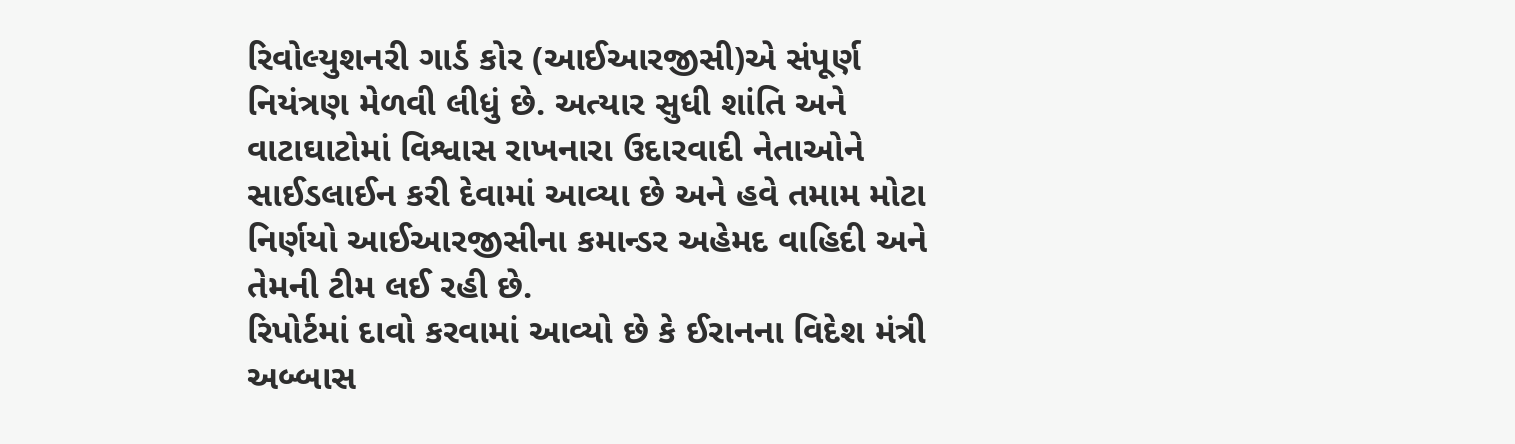રિવોલ્યુશનરી ગાર્ડ કોર (આઈઆરજીસી)એ સંપૂર્ણ નિયંત્રણ મેળવી લીધું છે. અત્યાર સુધી શાંતિ અને વાટાઘાટોમાં વિશ્વાસ રાખનારા ઉદારવાદી નેતાઓને સાઈડલાઈન કરી દેવામાં આવ્યા છે અને હવે તમામ મોટા નિર્ણયો આઈઆરજીસીના કમાન્ડર અહેમદ વાહિદી અને તેમની ટીમ લઈ રહી છે.
રિપોર્ટમાં દાવો કરવામાં આવ્યો છે કે ઈરાનના વિદેશ મંત્રી અબ્બાસ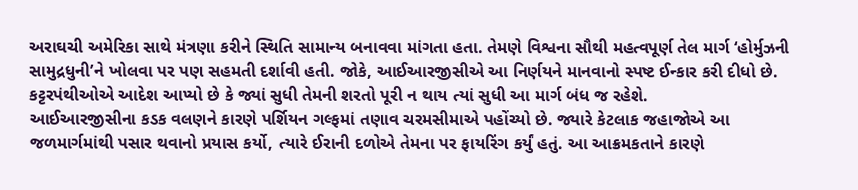અરાઘચી અમેરિકા સાથે મંત્રણા કરીને સ્થિતિ સામાન્ય બનાવવા માંગતા હતા. તેમણે વિશ્વના સૌથી મહત્વપૂર્ણ તેલ માર્ગ ‘હોર્મુઝની સામુદ્રધુની’ને ખોલવા પર પણ સહમતી દર્શાવી હતી. જોકે, આઈઆરજીસીએ આ નિર્ણયને માનવાનો સ્પષ્ટ ઈન્કાર કરી દીધો છે. કટ્ટરપંથીઓએ આદેશ આપ્યો છે કે જ્યાં સુધી તેમની શરતો પૂરી ન થાય ત્યાં સુધી આ માર્ગ બંધ જ રહેશે.
આઈઆરજીસીના કડક વલણને કારણે પર્શિયન ગલ્ફમાં તણાવ ચરમસીમાએ પહોંચ્યો છે. જ્યારે કેટલાક જહાજોએ આ જળમાર્ગમાંથી પસાર થવાનો પ્રયાસ કર્યો, ત્યારે ઈરાની દળોએ તેમના પર ફાયરિંગ કર્યું હતું. આ આક્રમકતાને કારણે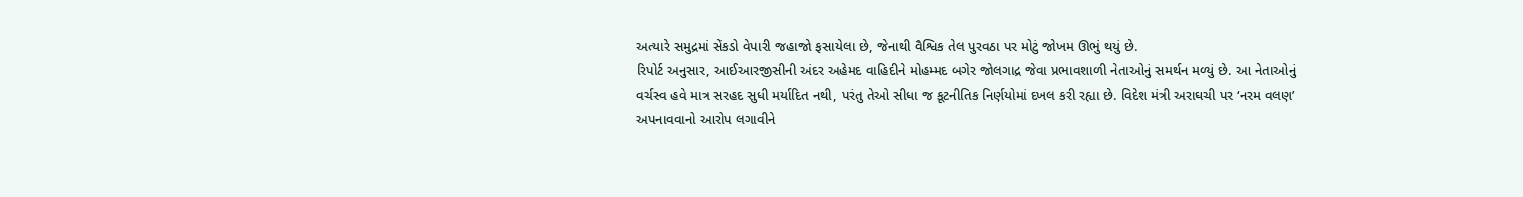અત્યારે સમુદ્રમાં સેંકડો વેપારી જહાજો ફસાયેલા છે, જેનાથી વૈશ્વિક તેલ પુરવઠા પર મોટું જોખમ ઊભું થયું છે.
રિપોર્ટ અનુસાર, આઈઆરજીસીની અંદર અહેમદ વાહિદીને મોહમ્મદ બગેર જોલગાદ્ર જેવા પ્રભાવશાળી નેતાઓનું સમર્થન મળ્યું છે. આ નેતાઓનું વર્ચસ્વ હવે માત્ર સરહદ સુધી મર્યાદિત નથી, પરંતુ તેઓ સીધા જ કૂટનીતિક નિર્ણયોમાં દખલ કરી રહ્યા છે. વિદેશ મંત્રી અરાઘચી પર ‘નરમ વલણ’ અપનાવવાનો આરોપ લગાવીને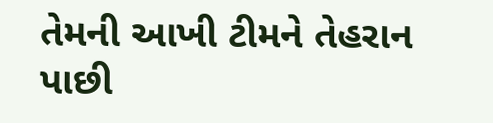તેમની આખી ટીમને તેહરાન પાછી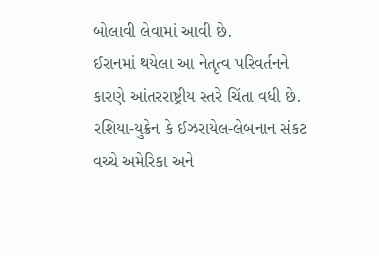બોલાવી લેવામાં આવી છે.
ઈરાનમાં થયેલા આ નેતૃત્વ પરિવર્તનને કારણે આંતરરાષ્ટ્રીય સ્તરે ચિંતા વધી છે. રશિયા-યુક્રેન કે ઈઝરાયેલ-લેબનાન સંકટ વચ્ચે અમેરિકા અને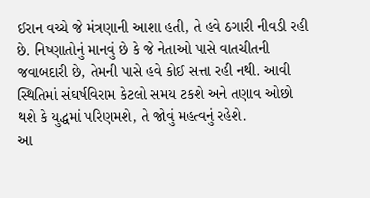ઈરાન વચ્ચે જે મંત્રણાની આશા હતી, તે હવે ઠગારી નીવડી રહી છે. નિષ્ણાતોનું માનવું છે કે જે નેતાઓ પાસે વાતચીતની જવાબદારી છે, તેમની પાસે હવે કોઈ સત્તા રહી નથી. આવી સ્થિતિમાં સંઘર્ષવિરામ કેટલો સમય ટકશે અને તણાવ ઓછો થશે કે યુદ્ધમાં પરિણમશે, તે જોવું મહત્વનું રહેશે.
આ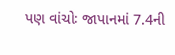પણ વાંચોઃ જાપાનમાં 7.4ની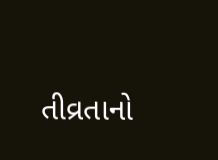તીવ્રતાનો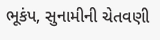ભૂકંપ, સુનામીની ચેતવણી